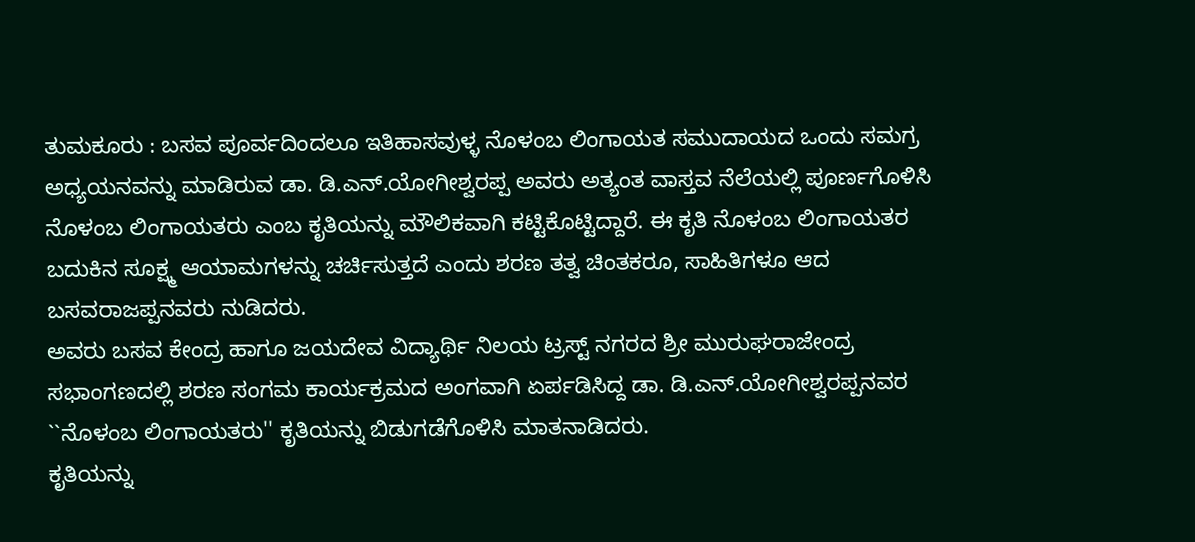ತುಮಕೂರು : ಬಸವ ಪೂರ್ವದಿಂದಲೂ ಇತಿಹಾಸವುಳ್ಳ ನೊಳಂಬ ಲಿಂಗಾಯತ ಸಮುದಾಯದ ಒಂದು ಸಮಗ್ರ ಅಧ್ಯಯನವನ್ನು ಮಾಡಿರುವ ಡಾ. ಡಿ.ಎನ್.ಯೋಗೀಶ್ವರಪ್ಪ ಅವರು ಅತ್ಯಂತ ವಾಸ್ತವ ನೆಲೆಯಲ್ಲಿ ಪೂರ್ಣಗೊಳಿಸಿ ನೊಳಂಬ ಲಿಂಗಾಯತರು ಎಂಬ ಕೃತಿಯನ್ನು ಮೌಲಿಕವಾಗಿ ಕಟ್ಟಿಕೊಟ್ಟಿದ್ದಾರೆ. ಈ ಕೃತಿ ನೊಳಂಬ ಲಿಂಗಾಯತರ ಬದುಕಿನ ಸೂಕ್ಷ್ಮ ಆಯಾಮಗಳನ್ನು ಚರ್ಚಿಸುತ್ತದೆ ಎಂದು ಶರಣ ತತ್ವ ಚಿಂತಕರೂ, ಸಾಹಿತಿಗಳೂ ಆದ ಬಸವರಾಜಪ್ಪನವರು ನುಡಿದರು.
ಅವರು ಬಸವ ಕೇಂದ್ರ ಹಾಗೂ ಜಯದೇವ ವಿದ್ಯಾರ್ಥಿ ನಿಲಯ ಟ್ರಸ್ಟ್ ನಗರದ ಶ್ರೀ ಮುರುಘರಾಜೇಂದ್ರ ಸಭಾಂಗಣದಲ್ಲಿ ಶರಣ ಸಂಗಮ ಕಾರ್ಯಕ್ರಮದ ಅಂಗವಾಗಿ ಏರ್ಪಡಿಸಿದ್ದ ಡಾ. ಡಿ.ಎನ್.ಯೋಗೀಶ್ವರಪ್ಪನವರ ``ನೊಳಂಬ ಲಿಂಗಾಯತರು'' ಕೃತಿಯನ್ನು ಬಿಡುಗಡೆಗೊಳಿಸಿ ಮಾತನಾಡಿದರು.
ಕೃತಿಯನ್ನು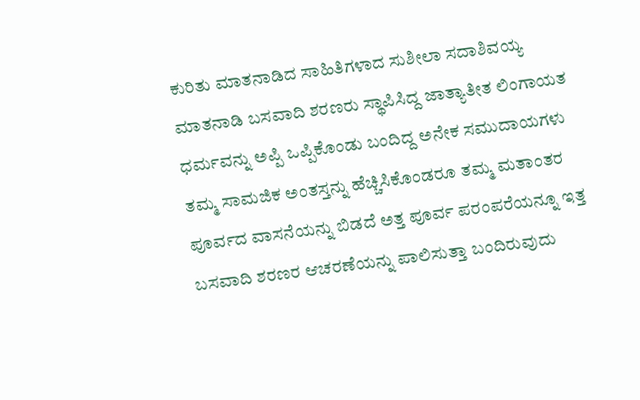ಕುರಿತು ಮಾತನಾಡಿದ ಸಾಹಿತಿಗಳಾದ ಸುಶೀಲಾ ಸದಾಶಿವಯ್ಯ ಮಾತನಾಡಿ ಬಸವಾದಿ ಶರಣರು ಸ್ಥಾಪಿಸಿದ್ದ ಜಾತ್ಯಾತೀತ ಲಿಂಗಾಯತ ಧರ್ಮವನ್ನು ಅಪ್ಪಿ ಒಪ್ಪಿಕೊಂಡು ಬಂದಿದ್ದ ಅನೇಕ ಸಮುದಾಯಗಳು ತಮ್ಮ ಸಾಮಜಿಕ ಅಂತಸ್ತನ್ನು ಹೆಚ್ಚಿಸಿಕೊಂಡರೂ ತಮ್ಮ ಮತಾಂತರ ಪೂರ್ವದ ವಾಸನೆಯನ್ನು ಬಿಡದೆ ಅತ್ತ ಪೂರ್ವ ಪರಂಪರೆಯನ್ನೂ ಇತ್ತ ಬಸವಾದಿ ಶರಣರ ಆಚರಣೆಯನ್ನು ಪಾಲಿಸುತ್ತಾ ಬಂದಿರುವುದು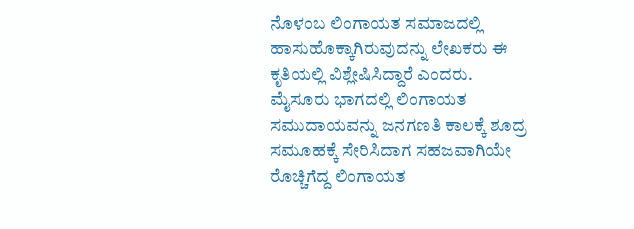ನೊಳಂಬ ಲಿಂಗಾಯತ ಸಮಾಜದಲ್ಲಿ ಹಾಸುಹೊಕ್ಕಾಗಿರುವುದನ್ನು ಲೇಖಕರು ಈ ಕೃತಿಯಲ್ಲಿ ವಿಶ್ಲೇಷಿಸಿದ್ದಾರೆ ಎಂದರು.
ಮೈಸೂರು ಭಾಗದಲ್ಲಿ ಲಿಂಗಾಯತ ಸಮುದಾಯವನ್ನು ಜನಗಣತಿ ಕಾಲಕ್ಕೆ ಶೂದ್ರ ಸಮೂಹಕ್ಕೆ ಸೇರಿಸಿದಾಗ ಸಹಜವಾಗಿಯೇ ರೊಚ್ಚಿಗೆದ್ದ ಲಿಂಗಾಯತ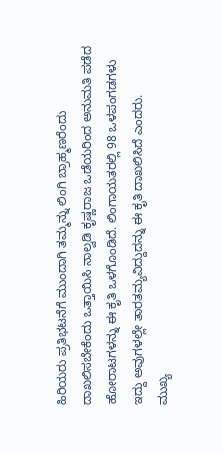ಹಿರಿಯರು ಪ್ರತಿಭಟನೆಗೆ ಮುಂದಾಗಿ ತಮ್ಮನ್ನು ಲಿಂಗಿ ಬ್ರಾಹ್ಮಣರೆಂದು ದಾಖಲಿಸಬೇಕೆಂದು ಒತ್ತಾಯಿಸಿ ನಾಲ್ವಡಿ ಕೃಷ್ಣರಾಜ ಒಡೆಯರಿಂದ ಅನುಮತಿ ಪಡೆದ ಹೋರಾಟಗಳನ್ನು ಈ ಕೃತಿ ಒಳಗೊಂಡಿದೆ. ಲಿಂಗಾಯತರಲ್ಲಿ 98 ಒಳಪಂಗಡಗಳು ಇದ್ದು ಅವುಗಳಲ್ಲೇ ತಾರತಮ್ಯವಿದ್ದುದನ್ನು ಈ ಕೃತಿ ದಾಖಲಿಸಿದೆ ಎಂದರು.
ಮುಖ್ಯ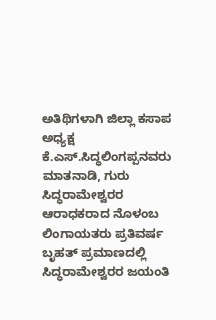ಅತಿಥಿಗಳಾಗಿ ಜಿಲ್ಲಾ ಕಸಾಪ ಅಧ್ಯಕ್ಷ ಕೆ.ಎಸ್.ಸಿದ್ಧಲಿಂಗಪ್ಪನವರು ಮಾತನಾಡಿ, ಗುರು ಸಿದ್ಧರಾಮೇಶ್ವರರ ಆರಾಧಕರಾದ ನೊಳಂಬ ಲಿಂಗಾಯತರು ಪ್ರತಿವರ್ಷ ಬೃಹತ್ ಪ್ರಮಾಣದಲ್ಲಿ ಸಿದ್ಧರಾಮೇಶ್ವರರ ಜಯಂತಿ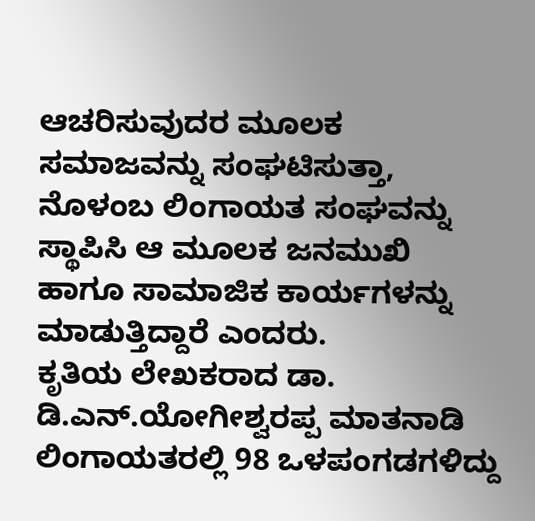ಆಚರಿಸುವುದರ ಮೂಲಕ ಸಮಾಜವನ್ನು ಸಂಘಟಿಸುತ್ತಾ, ನೊಳಂಬ ಲಿಂಗಾಯತ ಸಂಘವನ್ನು ಸ್ಥಾಪಿಸಿ ಆ ಮೂಲಕ ಜನಮುಖಿ ಹಾಗೂ ಸಾಮಾಜಿಕ ಕಾರ್ಯಗಳನ್ನು ಮಾಡುತ್ತಿದ್ದಾರೆ ಎಂದರು.
ಕೃತಿಯ ಲೇಖಕರಾದ ಡಾ. ಡಿ.ಎನ್.ಯೋಗೀಶ್ವರಪ್ಪ ಮಾತನಾಡಿ ಲಿಂಗಾಯತರಲ್ಲಿ 98 ಒಳಪಂಗಡಗಳಿದ್ದು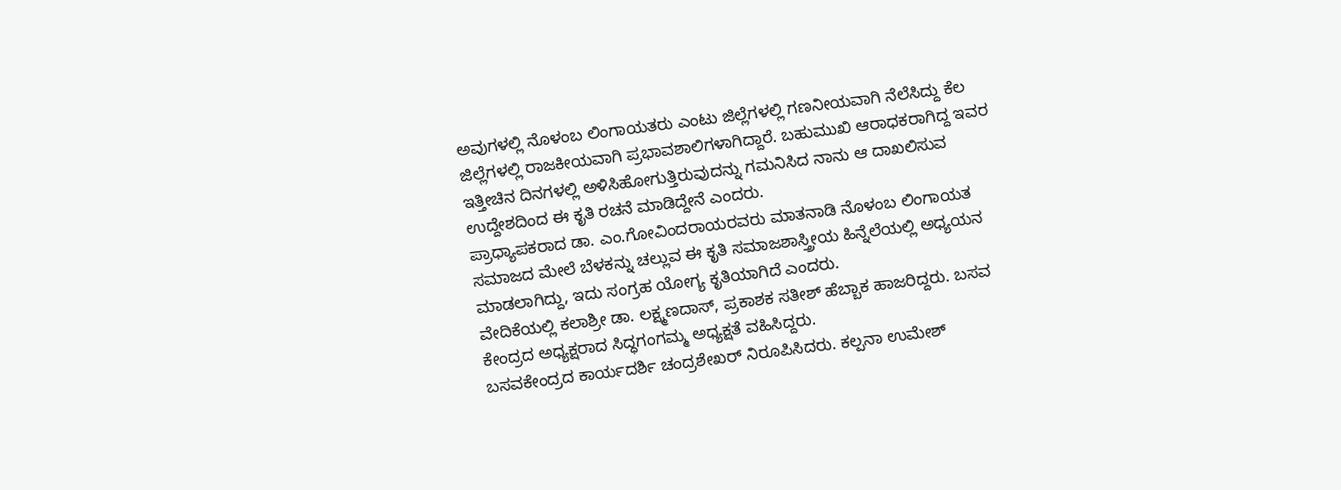ಅವುಗಳಲ್ಲಿ ನೊಳಂಬ ಲಿಂಗಾಯತರು ಎಂಟು ಜಿಲ್ಲೆಗಳಲ್ಲಿ ಗಣನೀಯವಾಗಿ ನೆಲೆಸಿದ್ದು ಕೆಲ ಜಿಲ್ಲೆಗಳಲ್ಲಿ ರಾಜಕೀಯವಾಗಿ ಪ್ರಭಾವಶಾಲಿಗಳಾಗಿದ್ದಾರೆ. ಬಹುಮುಖಿ ಆರಾಧಕರಾಗಿದ್ದ ಇವರ ಇತ್ತೀಚಿನ ದಿನಗಳಲ್ಲಿ ಅಳಿಸಿಹೋಗುತ್ತಿರುವುದನ್ನು ಗಮನಿಸಿದ ನಾನು ಆ ದಾಖಲಿಸುವ ಉದ್ದೇಶದಿಂದ ಈ ಕೃತಿ ರಚನೆ ಮಾಡಿದ್ದೇನೆ ಎಂದರು.
ಪ್ರಾಧ್ಯಾಪಕರಾದ ಡಾ. ಎಂ.ಗೋವಿಂದರಾಯರವರು ಮಾತನಾಡಿ ನೊಳಂಬ ಲಿಂಗಾಯತ ಸಮಾಜದ ಮೇಲೆ ಬೆಳಕನ್ನು ಚಲ್ಲುವ ಈ ಕೃತಿ ಸಮಾಜಶಾಸ್ತ್ರೀಯ ಹಿನ್ನೆಲೆಯಲ್ಲಿ ಅಧ್ಯಯನ ಮಾಡಲಾಗಿದ್ದು, ಇದು ಸಂಗ್ರಹ ಯೋಗ್ಯ ಕೃತಿಯಾಗಿದೆ ಎಂದರು.
ವೇದಿಕೆಯಲ್ಲಿ ಕಲಾಶ್ರೀ ಡಾ. ಲಕ್ಷ್ಮಣದಾಸ್, ಪ್ರಕಾಶಕ ಸತೀಶ್ ಹೆಬ್ಬಾಕ ಹಾಜರಿದ್ದರು. ಬಸವ ಕೇಂದ್ರದ ಅಧ್ಯಕ್ಷರಾದ ಸಿದ್ಧಗಂಗಮ್ಮ ಅಧ್ಯಕ್ಷತೆ ವಹಿಸಿದ್ದರು.
ಬಸವಕೇಂದ್ರದ ಕಾರ್ಯದರ್ಶಿ ಚಂದ್ರಶೇಖರ್ ನಿರೂಪಿಸಿದರು. ಕಲ್ಪನಾ ಉಮೇಶ್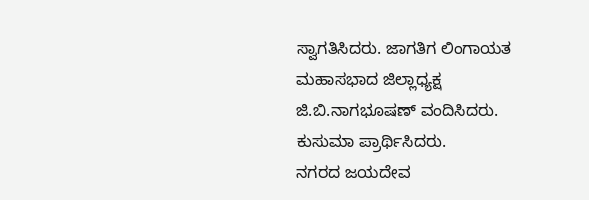ಸ್ವಾಗತಿಸಿದರು. ಜಾಗತಿಗ ಲಿಂಗಾಯತ ಮಹಾಸಭಾದ ಜಿಲ್ಲಾಧ್ಯಕ್ಷ ಜಿ.ಬಿ.ನಾಗಭೂಷಣ್ ವಂದಿಸಿದರು. ಕುಸುಮಾ ಪ್ರಾರ್ಥಿಸಿದರು.
ನಗರದ ಜಯದೇವ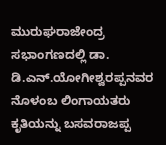ಮುರುಘರಾಜೇಂದ್ರ ಸಭಾಂಗಣದಲ್ಲಿ ಡಾ. ಡಿ.ಎನ್.ಯೋಗೀಶ್ವರಪ್ಪನವರ ನೊಳಂಬ ಲಿಂಗಾಯತರು ಕೃತಿಯನ್ನು ಬಸವರಾಜಪ್ಪ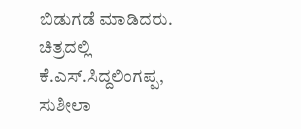ಬಿಡುಗಡೆ ಮಾಡಿದರು. ಚಿತ್ರದಲ್ಲಿ ಕೆ.ಎಸ್.ಸಿದ್ದಲಿಂಗಪ್ಪ, ಸುಶೀಲಾ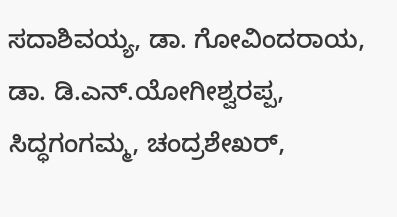ಸದಾಶಿವಯ್ಯ, ಡಾ. ಗೋವಿಂದರಾಯ, ಡಾ. ಡಿ.ಎನ್.ಯೋಗೀಶ್ವರಪ್ಪ, ಸಿದ್ಧಗಂಗಮ್ಮ, ಚಂದ್ರಶೇಖರ್,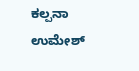ಕಲ್ಪನಾ ಉಮೇಶ್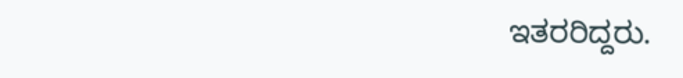ಇತರರಿದ್ದರು.